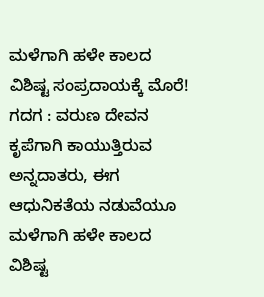ಮಳೆಗಾಗಿ ಹಳೇ ಕಾಲದ ವಿಶಿಷ್ಟ ಸಂಪ್ರದಾಯಕ್ಕೆ ಮೊರೆ!
ಗದಗ : ವರುಣ ದೇವನ ಕೃಪೆಗಾಗಿ ಕಾಯುತ್ತಿರುವ ಅನ್ನದಾತರು, ಈಗ ಆಧುನಿಕತೆಯ ನಡುವೆಯೂ ಮಳೆಗಾಗಿ ಹಳೇ ಕಾಲದ ವಿಶಿಷ್ಟ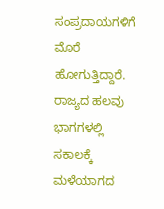ಸಂಪ್ರದಾಯಗಳಿಗೆ ಮೊರೆ ಹೋಗುತ್ತಿದ್ದಾರೆ. ರಾಜ್ಯದ ಹಲವು ಭಾಗಗಳಲ್ಲಿ ಸಕಾಲಕ್ಕೆ ಮಳೆಯಾಗದ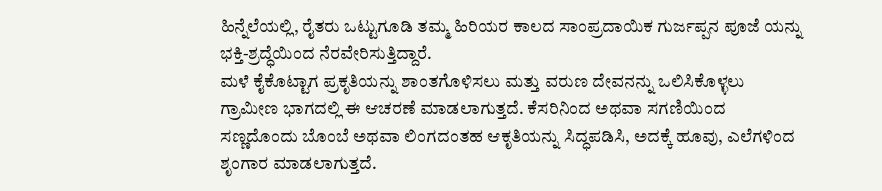ಹಿನ್ನೆಲೆಯಲ್ಲಿ, ರೈತರು ಒಟ್ಟುಗೂಡಿ ತಮ್ಮ ಹಿರಿಯರ ಕಾಲದ ಸಾಂಪ್ರದಾಯಿಕ ಗುರ್ಜಪ್ಪನ ಪೂಜೆ ಯನ್ನು ಭಕ್ತಿ-ಶ್ರದ್ಧೆಯಿಂದ ನೆರವೇರಿಸುತ್ತಿದ್ದಾರೆ.
ಮಳೆ ಕೈಕೊಟ್ಟಾಗ ಪ್ರಕೃತಿಯನ್ನು ಶಾಂತಗೊಳಿಸಲು ಮತ್ತು ವರುಣ ದೇವನನ್ನು ಒಲಿಸಿಕೊಳ್ಳಲು ಗ್ರಾಮೀಣ ಭಾಗದಲ್ಲಿ ಈ ಆಚರಣೆ ಮಾಡಲಾಗುತ್ತದೆ. ಕೆಸರಿನಿಂದ ಅಥವಾ ಸಗಣಿಯಿಂದ ಸಣ್ಣದೊಂದು ಬೊಂಬೆ ಅಥವಾ ಲಿಂಗದಂತಹ ಆಕೃತಿಯನ್ನು ಸಿದ್ಧಪಡಿಸಿ, ಅದಕ್ಕೆ ಹೂವು, ಎಲೆಗಳಿಂದ ಶೃಂಗಾರ ಮಾಡಲಾಗುತ್ತದೆ.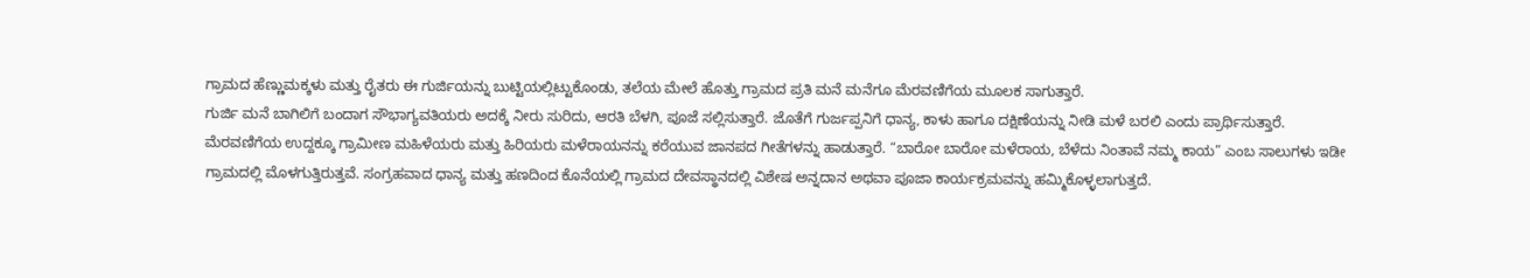ಗ್ರಾಮದ ಹೆಣ್ಣುಮಕ್ಕಳು ಮತ್ತು ರೈತರು ಈ ಗುರ್ಜಿಯನ್ನು ಬುಟ್ಟಿಯಲ್ಲಿಟ್ಟುಕೊಂಡು, ತಲೆಯ ಮೇಲೆ ಹೊತ್ತು ಗ್ರಾಮದ ಪ್ರತಿ ಮನೆ ಮನೆಗೂ ಮೆರವಣಿಗೆಯ ಮೂಲಕ ಸಾಗುತ್ತಾರೆ.
ಗುರ್ಜಿ ಮನೆ ಬಾಗಿಲಿಗೆ ಬಂದಾಗ ಸೌಭಾಗ್ಯವತಿಯರು ಅದಕ್ಕೆ ನೀರು ಸುರಿದು, ಆರತಿ ಬೆಳಗಿ, ಪೂಜೆ ಸಲ್ಲಿಸುತ್ತಾರೆ. ಜೊತೆಗೆ ಗುರ್ಜಪ್ಪನಿಗೆ ಧಾನ್ಯ, ಕಾಳು ಹಾಗೂ ದಕ್ಷಿಣೆಯನ್ನು ನೀಡಿ ಮಳೆ ಬರಲಿ ಎಂದು ಪ್ರಾರ್ಥಿಸುತ್ತಾರೆ.
ಮೆರವಣಿಗೆಯ ಉದ್ದಕ್ಕೂ ಗ್ರಾಮೀಣ ಮಹಿಳೆಯರು ಮತ್ತು ಹಿರಿಯರು ಮಳೆರಾಯನನ್ನು ಕರೆಯುವ ಜಾನಪದ ಗೀತೆಗಳನ್ನು ಹಾಡುತ್ತಾರೆ. “ಬಾರೋ ಬಾರೋ ಮಳೆರಾಯ, ಬೆಳೆದು ನಿಂತಾವೆ ನಮ್ಮ ಕಾಯ” ಎಂಬ ಸಾಲುಗಳು ಇಡೀ ಗ್ರಾಮದಲ್ಲಿ ಮೊಳಗುತ್ತಿರುತ್ತವೆ. ಸಂಗ್ರಹವಾದ ಧಾನ್ಯ ಮತ್ತು ಹಣದಿಂದ ಕೊನೆಯಲ್ಲಿ ಗ್ರಾಮದ ದೇವಸ್ಥಾನದಲ್ಲಿ ವಿಶೇಷ ಅನ್ನದಾನ ಅಥವಾ ಪೂಜಾ ಕಾರ್ಯಕ್ರಮವನ್ನು ಹಮ್ಮಿಕೊಳ್ಳಲಾಗುತ್ತದೆ.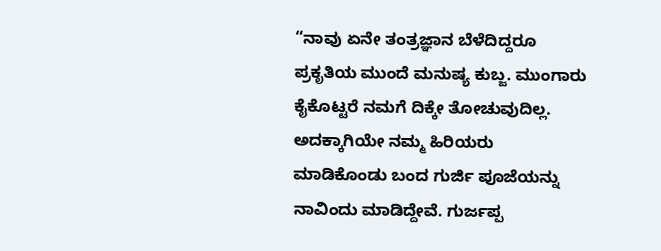“ನಾವು ಏನೇ ತಂತ್ರಜ್ಞಾನ ಬೆಳೆದಿದ್ದರೂ ಪ್ರಕೃತಿಯ ಮುಂದೆ ಮನುಷ್ಯ ಕುಬ್ಜ. ಮುಂಗಾರು ಕೈಕೊಟ್ಟರೆ ನಮಗೆ ದಿಕ್ಕೇ ತೋಚುವುದಿಲ್ಲ. ಅದಕ್ಕಾಗಿಯೇ ನಮ್ಮ ಹಿರಿಯರು ಮಾಡಿಕೊಂಡು ಬಂದ ಗುರ್ಜಿ ಪೂಜೆಯನ್ನು ನಾವಿಂದು ಮಾಡಿದ್ದೇವೆ. ಗುರ್ಜಪ್ಪ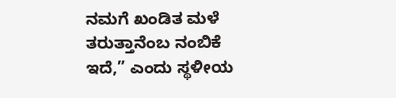ನಮಗೆ ಖಂಡಿತ ಮಳೆ ತರುತ್ತಾನೆಂಬ ನಂಬಿಕೆ ಇದೆ,” ಎಂದು ಸ್ಥಳೀಯ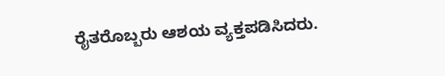ರೈತರೊಬ್ಬರು ಆಶಯ ವ್ಯಕ್ತಪಡಿಸಿದರು.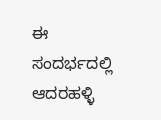ಈ ಸಂದರ್ಭದಲ್ಲಿ ಆದರಹಳ್ಳಿ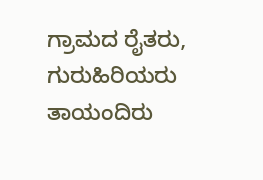ಗ್ರಾಮದ ರೈತರು, ಗುರುಹಿರಿಯರು ತಾಯಂದಿರು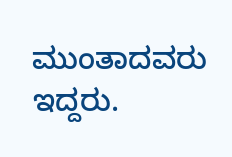ಮುಂತಾದವರು ಇದ್ದರು.